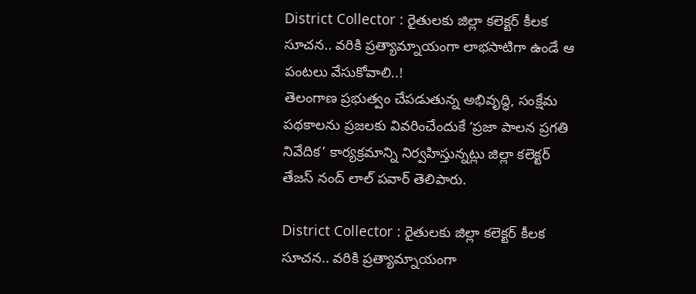District Collector : రైతులకు జిల్లా కలెక్టర్ కీలక సూచన.. వరికి ప్రత్యామ్నాయంగా లాభసాటిగా ఉండే ఆ పంటలు వేసుకోవాలి..!
తెలంగాణ ప్రభుత్వం చేపడుతున్న అభివృద్ధి, సంక్షేమ పథకాలను ప్రజలకు వివరించేందుకే ‘ప్రజా పాలన ప్రగతి నివేదిక’ కార్యక్రమాన్ని నిర్వహిస్తున్నట్లు జిల్లా కలెక్టర్ తేజస్ నంద్ లాల్ పవార్ తెలిపారు.

District Collector : రైతులకు జిల్లా కలెక్టర్ కీలక సూచన.. వరికి ప్రత్యామ్నాయంగా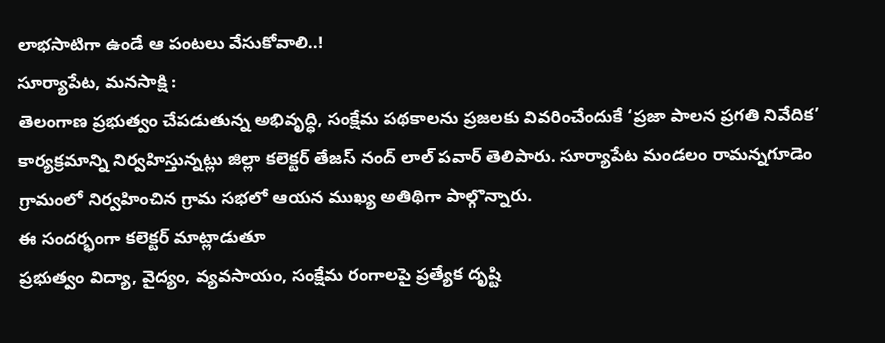లాభసాటిగా ఉండే ఆ పంటలు వేసుకోవాలి..!
సూర్యాపేట, మనసాక్షి :
తెలంగాణ ప్రభుత్వం చేపడుతున్న అభివృద్ధి, సంక్షేమ పథకాలను ప్రజలకు వివరించేందుకే ‘ప్రజా పాలన ప్రగతి నివేదిక’ కార్యక్రమాన్ని నిర్వహిస్తున్నట్లు జిల్లా కలెక్టర్ తేజస్ నంద్ లాల్ పవార్ తెలిపారు. సూర్యాపేట మండలం రామన్నగూడెం గ్రామంలో నిర్వహించిన గ్రామ సభలో ఆయన ముఖ్య అతిథిగా పాల్గొన్నారు.
ఈ సందర్భంగా కలెక్టర్ మాట్లాడుతూ
ప్రభుత్వం విద్యా, వైద్యం, వ్యవసాయం, సంక్షేమ రంగాలపై ప్రత్యేక దృష్టి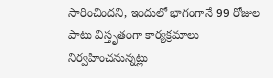సారించిందని, ఇందులో భాగంగానే 99 రోజుల పాటు విస్తృతంగా కార్యక్రమాలు నిర్వహించనున్నట్లు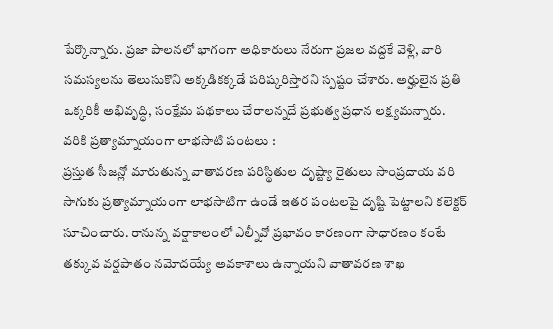పేర్కొన్నారు. ప్రజా పాలనలో భాగంగా అధికారులు నేరుగా ప్రజల వద్దకే వెళ్లి, వారి సమస్యలను తెలుసుకొని అక్కడికక్కడే పరిష్కరిస్తారని స్పష్టం చేశారు. అర్హులైన ప్రతి ఒక్కరికీ అభివృద్ధి, సంక్షేమ పథకాలు చేరాలన్నదే ప్రభుత్వ ప్రధాన లక్ష్యమన్నారు.
వరికి ప్రత్యామ్నాయంగా లాభసాటి పంటలు :
ప్రస్తుత సీజన్లో మారుతున్న వాతావరణ పరిస్థితుల దృష్ట్యా రైతులు సాంప్రదాయ వరి సాగుకు ప్రత్యామ్నాయంగా లాభసాటిగా ఉండే ఇతర పంటలపై దృష్టి పెట్టాలని కలెక్టర్ సూచించారు. రానున్న వర్షాకాలంలో ఎల్నీవో ప్రభావం కారణంగా సాధారణం కంటే తక్కువ వర్షపాతం నమోదయ్యే అవకాశాలు ఉన్నాయని వాతావరణ శాఖ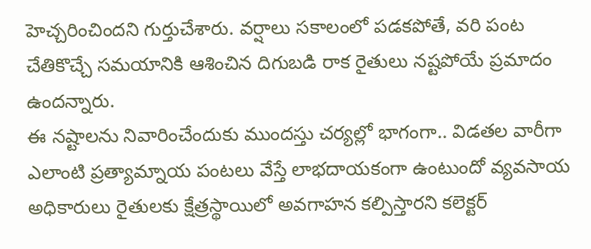హెచ్చరించిందని గుర్తుచేశారు. వర్షాలు సకాలంలో పడకపోతే, వరి పంట చేతికొచ్చే సమయానికి ఆశించిన దిగుబడి రాక రైతులు నష్టపోయే ప్రమాదం ఉందన్నారు.
ఈ నష్టాలను నివారించేందుకు ముందస్తు చర్యల్లో భాగంగా.. విడతల వారీగా ఎలాంటి ప్రత్యామ్నాయ పంటలు వేస్తే లాభదాయకంగా ఉంటుందో వ్యవసాయ అధికారులు రైతులకు క్షేత్రస్థాయిలో అవగాహన కల్పిస్తారని కలెక్టర్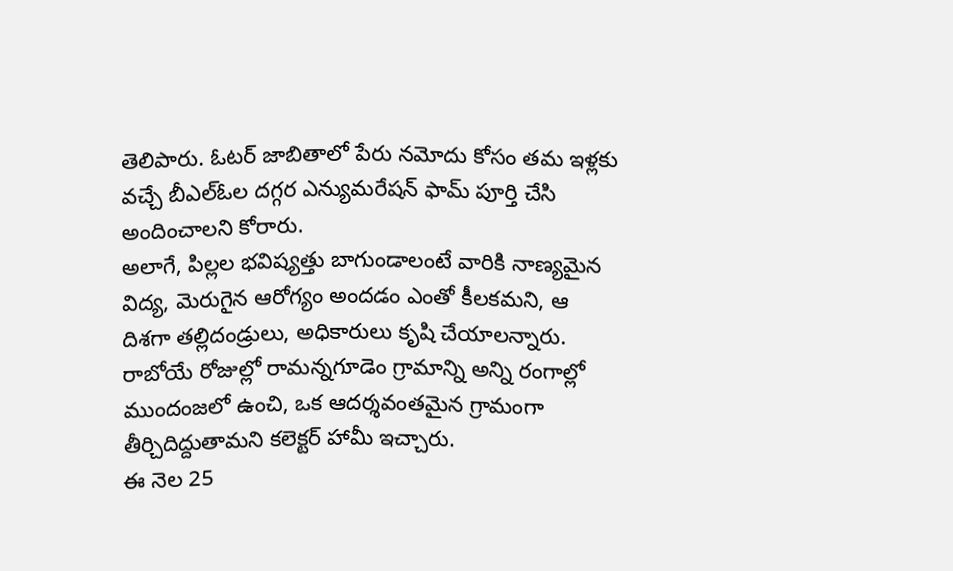తెలిపారు. ఓటర్ జాబితాలో పేరు నమోదు కోసం తమ ఇళ్లకు వచ్చే బీఎల్ఓల దగ్గర ఎన్యుమరేషన్ ఫామ్ పూర్తి చేసి అందించాలని కోరారు.
అలాగే, పిల్లల భవిష్యత్తు బాగుండాలంటే వారికి నాణ్యమైన విద్య, మెరుగైన ఆరోగ్యం అందడం ఎంతో కీలకమని, ఆ దిశగా తల్లిదండ్రులు, అధికారులు కృషి చేయాలన్నారు. రాబోయే రోజుల్లో రామన్నగూడెం గ్రామాన్ని అన్ని రంగాల్లో ముందంజలో ఉంచి, ఒక ఆదర్శవంతమైన గ్రామంగా తీర్చిదిద్దుతామని కలెక్టర్ హామీ ఇచ్చారు.
ఈ నెల 25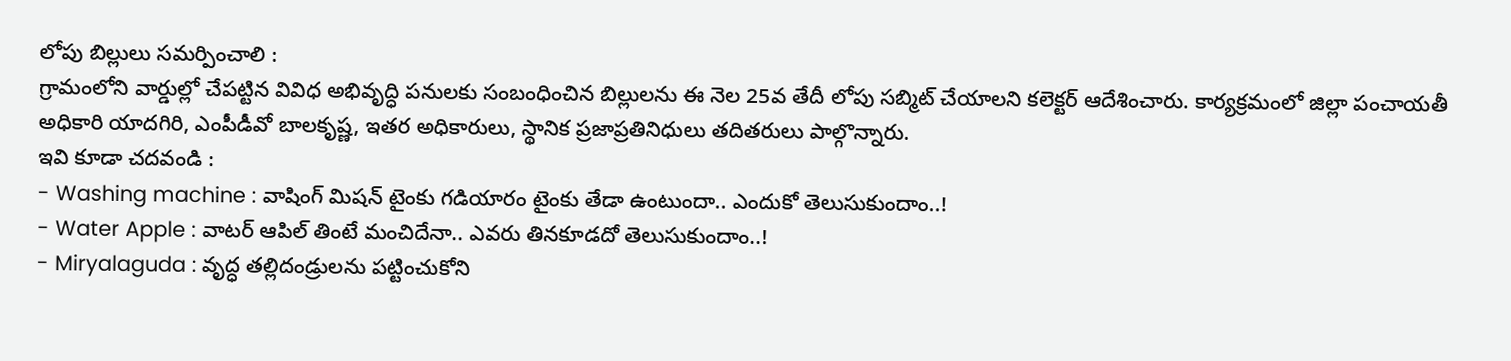లోపు బిల్లులు సమర్పించాలి :
గ్రామంలోని వార్డుల్లో చేపట్టిన వివిధ అభివృద్ధి పనులకు సంబంధించిన బిల్లులను ఈ నెల 25వ తేదీ లోపు సబ్మిట్ చేయాలని కలెక్టర్ ఆదేశించారు. కార్యక్రమంలో జిల్లా పంచాయతీ అధికారి యాదగిరి, ఎంపీడీవో బాలకృష్ణ, ఇతర అధికారులు, స్థానిక ప్రజాప్రతినిధులు తదితరులు పాల్గొన్నారు.
ఇవి కూడా చదవండి :
- Washing machine : వాషింగ్ మిషన్ టైంకు గడియారం టైంకు తేడా ఉంటుందా.. ఎందుకో తెలుసుకుందాం..!
- Water Apple : వాటర్ ఆపిల్ తింటే మంచిదేనా.. ఎవరు తినకూడదో తెలుసుకుందాం..!
- Miryalaguda : వృద్ధ తల్లిదండ్రులను పట్టించుకోని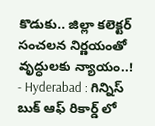కొడుకు.. జిల్లా కలెక్టర్ సంచలన నిర్ణయంతో వృద్ధులకు న్యాయం..!
- Hyderabad : గిన్నిస్ బుక్ ఆఫ్ రికార్డ్ లో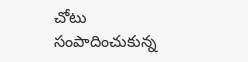చోటు సంపాదించుకున్న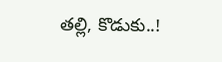తల్లి, కొడుకు..!